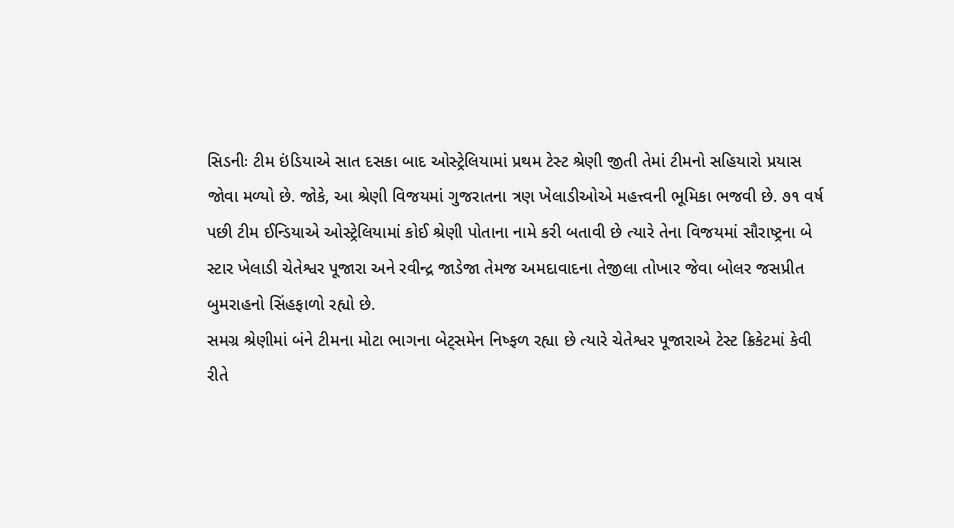સિડનીઃ ટીમ ઇંડિયાએ સાત દસકા બાદ ઓસ્ટ્રેલિયામાં પ્રથમ ટેસ્ટ શ્રેણી જીતી તેમાં ટીમનો સહિયારો પ્રયાસ જોવા મળ્યો છે. જોકે, આ શ્રેણી વિજયમાં ગુજરાતના ત્રણ ખેલાડીઓએ મહત્ત્વની ભૂમિકા ભજવી છે. ૭૧ વર્ષ પછી ટીમ ઈન્ડિયાએ ઓસ્ટ્રેલિયામાં કોઈ શ્રેણી પોતાના નામે કરી બતાવી છે ત્યારે તેના વિજયમાં સૌરાષ્ટ્રના બે સ્ટાર ખેલાડી ચેતેશ્વર પૂજારા અને રવીન્દ્ર જાડેજા તેમજ અમદાવાદના તેજીલા તોખાર જેવા બોલર જસપ્રીત બુમરાહનો સિંહફાળો રહ્યો છે.
સમગ્ર શ્રેણીમાં બંને ટીમના મોટા ભાગના બેટ્સમેન નિષ્ફળ રહ્યા છે ત્યારે ચેતેશ્વર પૂજારાએ ટેસ્ટ ક્રિકેટમાં કેવી રીતે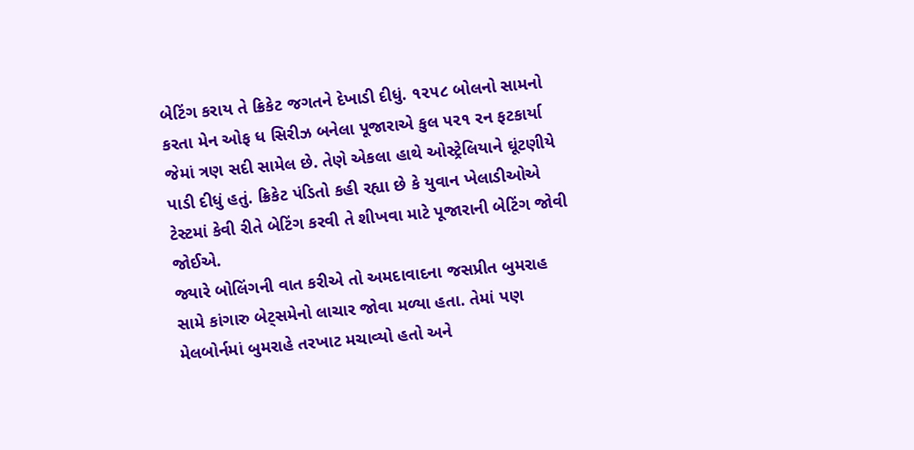બેટિંગ કરાય તે ક્રિકેટ જગતને દેખાડી દીધું. ૧૨૫૮ બોલનો સામનો કરતા મેન ઓફ ધ સિરીઝ બનેલા પૂજારાએ કુલ ૫૨૧ રન ફટકાર્યા જેમાં ત્રણ સદી સામેલ છે. તેણે એકલા હાથે ઓસ્ટ્રેલિયાને ઘૂંટણીયે પાડી દીધું હતું. ક્રિકેટ પંડિતો કહી રહ્યા છે કે યુવાન ખેલાડીઓએ ટેસ્ટમાં કેવી રીતે બેટિંગ કરવી તે શીખવા માટે પૂજારાની બેટિંગ જોવી જોઈએ.
જ્યારે બોલિંગની વાત કરીએ તો અમદાવાદના જસપ્રીત બુમરાહ સામે કાંગારુ બેટ્સમેનો લાચાર જોવા મળ્યા હતા. તેમાં પણ મેલબોર્નમાં બુમરાહે તરખાટ મચાવ્યો હતો અને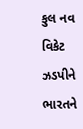કુલ નવ વિકેટ ઝડપીને ભારતને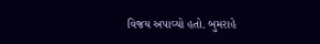વિજય અપાવ્યો હતો. બુમરાહે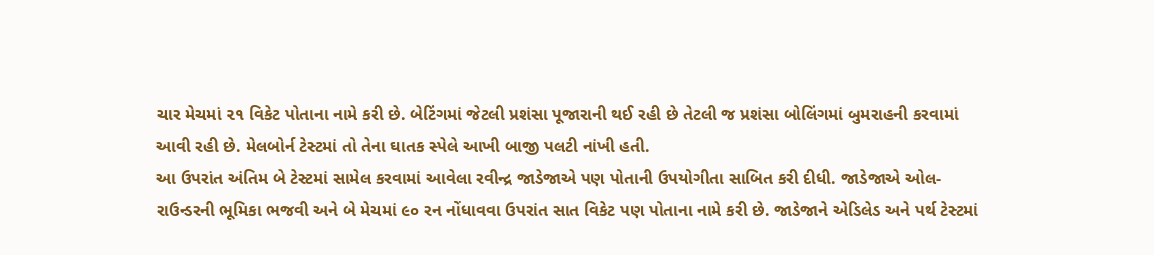ચાર મેચમાં ૨૧ વિકેટ પોતાના નામે કરી છે. બેટિંગમાં જેટલી પ્રશંસા પૂજારાની થઈ રહી છે તેટલી જ પ્રશંસા બોલિંગમાં બુમરાહની કરવામાં આવી રહી છે. મેલબોર્ન ટેસ્ટમાં તો તેના ઘાતક સ્પેલે આખી બાજી પલટી નાંખી હતી.
આ ઉપરાંત અંતિમ બે ટેસ્ટમાં સામેલ કરવામાં આવેલા રવીન્દ્ર જાડેજાએ પણ પોતાની ઉપયોગીતા સાબિત કરી દીધી. જાડેજાએ ઓલ-રાઉન્ડરની ભૂમિકા ભજવી અને બે મેચમાં ૯૦ રન નોંધાવવા ઉપરાંત સાત વિકેટ પણ પોતાના નામે કરી છે. જાડેજાને એડિલેડ અને પર્થ ટેસ્ટમાં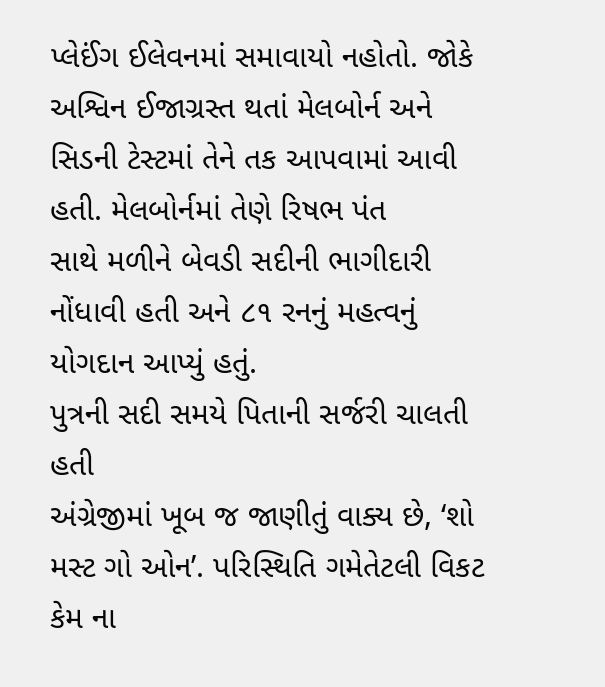પ્લેઈંગ ઈલેવનમાં સમાવાયો નહોતો. જોકે અશ્વિન ઈજાગ્રસ્ત થતાં મેલબોર્ન અને સિડની ટેસ્ટમાં તેને તક આપવામાં આવી હતી. મેલબોર્નમાં તેણે રિષભ પંત
સાથે મળીને બેવડી સદીની ભાગીદારી નોંધાવી હતી અને ૮૧ રનનું મહત્વનું યોગદાન આપ્યું હતું.
પુત્રની સદી સમયે પિતાની સર્જરી ચાલતી હતી
અંગ્રેજીમાં ખૂબ જ જાણીતું વાક્ય છે, ‘શો મસ્ટ ગો ઓન’. પરિસ્થિતિ ગમેતેટલી વિકટ કેમ ના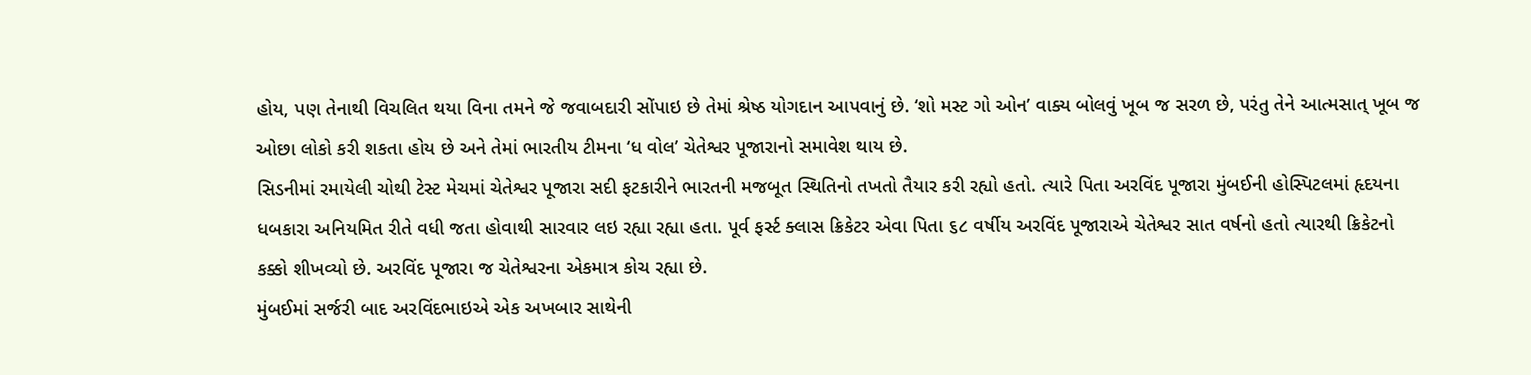હોય, પણ તેનાથી વિચલિત થયા વિના તમને જે જવાબદારી સોંપાઇ છે તેમાં શ્રેષ્ઠ યોગદાન આપવાનું છે. ‘શો મસ્ટ ગો ઓન’ વાક્ય બોલવું ખૂબ જ સરળ છે, પરંતુ તેને આત્મસાત્ ખૂબ જ ઓછા લોકો કરી શકતા હોય છે અને તેમાં ભારતીય ટીમના ‘ધ વોલ’ ચેતેશ્વર પૂજારાનો સમાવેશ થાય છે.
સિડનીમાં રમાયેલી ચોથી ટેસ્ટ મેચમાં ચેતેશ્વર પૂજારા સદી ફટકારીને ભારતની મજબૂત સ્થિતિનો તખતો તૈયાર કરી રહ્યો હતો. ત્યારે પિતા અરવિંદ પૂજારા મુંબઈની હોસ્પિટલમાં હૃદયના ધબકારા અનિયમિત રીતે વધી જતા હોવાથી સારવાર લઇ રહ્યા રહ્યા હતા. પૂર્વ ફર્સ્ટ ક્લાસ ક્રિકેટર એવા પિતા ૬૮ વર્ષીય અરવિંદ પૂજારાએ ચેતેશ્વર સાત વર્ષનો હતો ત્યારથી ક્રિકેટનો કક્કો શીખવ્યો છે. અરવિંદ પૂજારા જ ચેતેશ્વરના એકમાત્ર કોચ રહ્યા છે.
મુંબઈમાં સર્જરી બાદ અરવિંદભાઇએ એક અખબાર સાથેની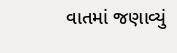વાતમાં જણાવ્યું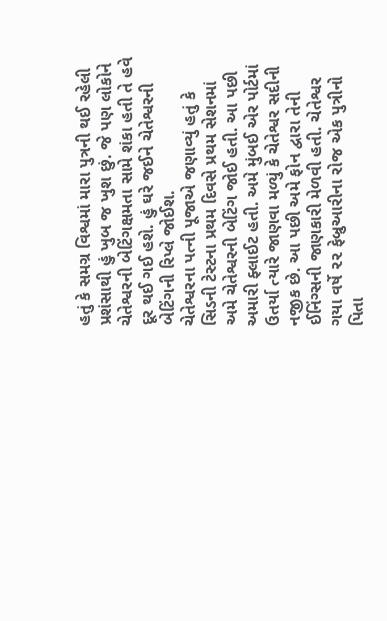હતું કે સમગ્ર વિશ્વમાં મારા પુત્રની થઈ રહેલી પ્રશંસાથી હું ખુબ જ ખુશ છું. જે પણ લોકોને ચેતેશ્વરની બેટિંગક્ષમતા સામે શંકા હતી તે હવે દૂર થઈ ગઈ હશે. હું ઘરે જઈને ચેતેશ્વરની બેટિંગની રિપ્લે જોઈશ.
ચેતેશ્વરના પત્ની પૂજાએ જણાવ્યું હતું કે સિડની ટેસ્ટના પ્રથમ દિવસે પ્રથમ સેશનમાં અમે ચેતેશ્વરની બેટિંગ જોઈ હતી. આ પછી અમારી ફ્લાઈટ હતી. અમે મુંબઈ એર પોર્ટમાં ઉતર્યા ત્યારે જાણવા મળ્યું કે ચેતેશ્વર સદીની નજીક છે. આ પછી અમે ફોન દ્વારા તેની ઈનિંગ્સની જાણકારી મેળવી હતી. ચેતેશ્વર ગયા વર્ષે ૨૨ ફેબ્રુઆરીના રોજ એક પુત્રીનો પિતા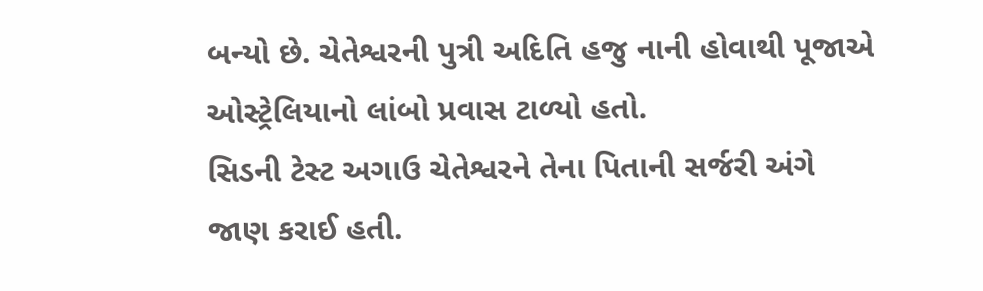બન્યો છે. ચેતેશ્વરની પુત્રી અદિતિ હજુ નાની હોવાથી પૂજાએ ઓસ્ટ્રેલિયાનો લાંબો પ્રવાસ ટાળ્યો હતો.
સિડની ટેસ્ટ અગાઉ ચેતેશ્વરને તેના પિતાની સર્જરી અંગે જાણ કરાઈ હતી.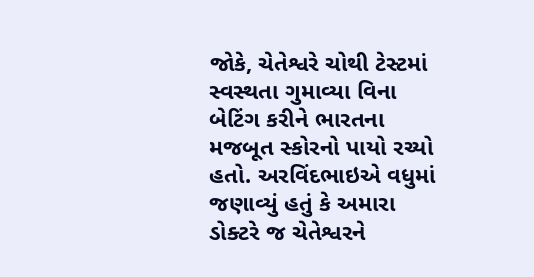જોકે, ચેતેશ્વરે ચોથી ટેસ્ટમાં સ્વસ્થતા ગુમાવ્યા વિના બેટિંગ કરીને ભારતના મજબૂત સ્કોરનો પાયો રચ્યો હતો. અરવિંદભાઇએ વધુમાં જણાવ્યું હતું કે અમારા ડોક્ટરે જ ચેતેશ્વરને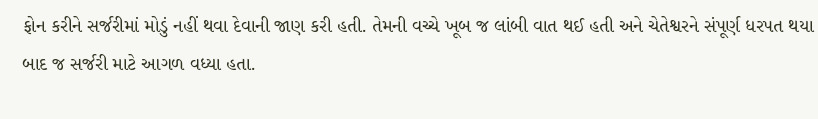ફોન કરીને સર્જરીમાં મોડું નહીં થવા દેવાની જાણ કરી હતી. તેમની વચ્ચે ખૂબ જ લાંબી વાત થઈ હતી અને ચેતેશ્વરને સંપૂર્ણ ધરપત થયા બાદ જ સર્જરી માટે આગળ વધ્યા હતા.